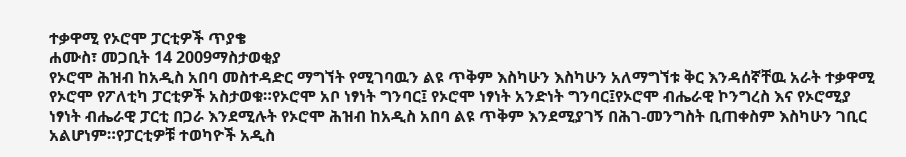ተቃዋሚ የኦሮሞ ፓርቲዎች ጥያቄ
ሐሙስ፣ መጋቢት 14 2009ማስታወቂያ
የኦሮሞ ሕዝብ ከአዲስ አበባ መስተዳድር ማግኘት የሚገባዉን ልዩ ጥቅም እስካሁን እስካሁን አለማግኘቱ ቅር እንዳሰኛቸዉ አራት ተቃዋሚ የኦሮሞ የፖለቲካ ፓርቲዎች አስታወቁ።የኦሮሞ አቦ ነፃነት ግንባር፤ የኦሮሞ ነፃነት አንድነት ግንባር፤የኦሮሞ ብሔራዊ ኮንግረስ እና የኦሮሚያ ነፃነት ብሔራዊ ፓርቲ በጋራ እንደሚሉት የኦሮሞ ሕዝብ ከአዲስ አበባ ልዩ ጥቅም እንደሚያገኝ በሕገ-መንግስት ቢጠቀስም እስካሁን ገቢር አልሆነም።የፓርቲዎቹ ተወካዮች አዲስ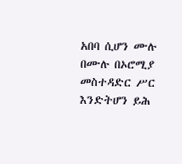አበባ ሲሆን ሙሉ በሙሉ በኦሮሚያ መስተዳድር ሥር እንድትሆን ይሕ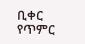ቢቀር የጥምር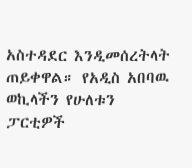አስተዳደር እንዲመሰረትላት ጠይቀዋል። የአዲስ አበባዉ ወኪላችን የሁለቱን ፓርቲዎች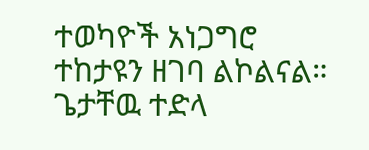ተወካዮች አነጋግሮ ተከታዩን ዘገባ ልኮልናል።
ጌታቸዉ ተድላ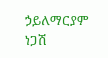ኃይለማርያም
ነጋሽ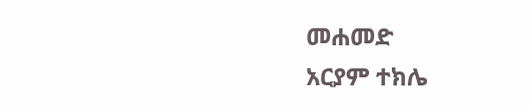መሐመድ
አርያም ተክሌ